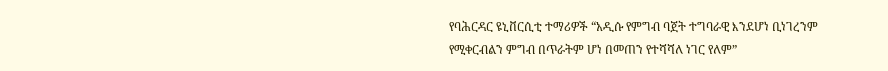የባሕርዳር ዩኒቨርሲቲ ተማሪዎች “አዲሱ የምግብ ባጀት ተግባራዊ እንደሆነ ቢነገረንም የሚቀርብልን ምግብ በጥራትም ሆነ በመጠን የተሻሻለ ነገር የለም”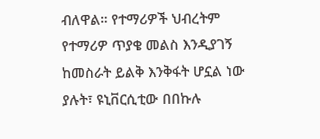ብለዋል። የተማሪዎች ህብረትም የተማሪዎ ጥያቄ መልስ እንዲያገኝ ከመስራት ይልቅ እንቅፋት ሆኗል ነው ያሉት፣ ዩኒቨርሲቲው በበኩሉ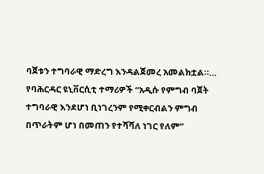ባጀቱን ተግባራዊ ማድረግ እንዳልጀመረ አመልክቷል።…
የባሕርዳር ዩኒቨርሲቲ ተማሪዎች “አዲሱ የምግብ ባጀት ተግባራዊ እንደሆነ ቢነገረንም የሚቀርብልን ምግብ በጥራትም ሆነ በመጠን የተሻሻለ ነገር የለም”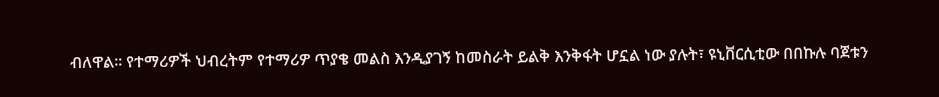ብለዋል። የተማሪዎች ህብረትም የተማሪዎ ጥያቄ መልስ እንዲያገኝ ከመስራት ይልቅ እንቅፋት ሆኗል ነው ያሉት፣ ዩኒቨርሲቲው በበኩሉ ባጀቱን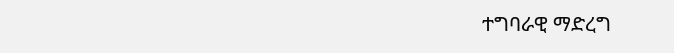ተግባራዊ ማድረግ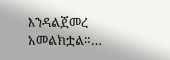እንዳልጀመረ አመልክቷል።…